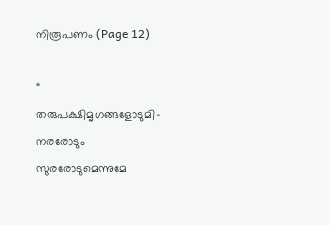നിരൂപണം (Page 12)

“ തരുപക്ഷിമൃഗങ്ങളോടുമി- നരരോടും സുരരോടുമെന്നുമേ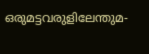ഒരുമട്ടവരുളിലേന്തുമ-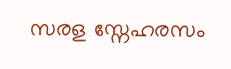സരള സ്നേഹരസം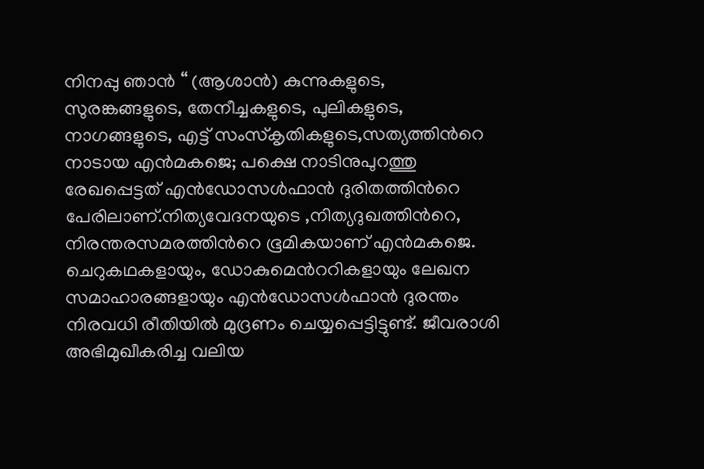നിനപ്പു ഞാന്‍ “ (ആശാന്‍) കുന്നുകളുടെ, സുരങ്കങ്ങളുടെ, തേനീച്ചകളുടെ, പുലികളുടെ, നാഗങ്ങളുടെ, എട്ട് സംസ്കൃതികളുടെ,സത്യത്തിന്‍റെ നാടായ എന്‍മകജെ; പക്ഷെ നാടിനുപുറത്തു രേഖപ്പെട്ടത് എന്‍ഡോസള്‍ഫാന്‍ ദുരിതത്തിന്‍റെ പേരിലാണ്.നിത്യവേദനയുടെ ,നിത്യദുഖത്തിന്‍റെ, നിരന്തരസമരത്തിന്‍റെ ഭൂമികയാണ് എന്‍മകജെ. ചെറുകഥകളായും, ഡോകുമെന്‍ററികളായും ലേഖന സമാഹാരങ്ങളായും എന്‍ഡോസള്‍ഫാന്‍ ദുരന്തം നിരവധി രീതിയില്‍ മുദ്രണം ചെയ്യപ്പെട്ടിട്ടുണ്ട്. ജീവരാശി അഭിമുഖീകരിച്ച വലിയ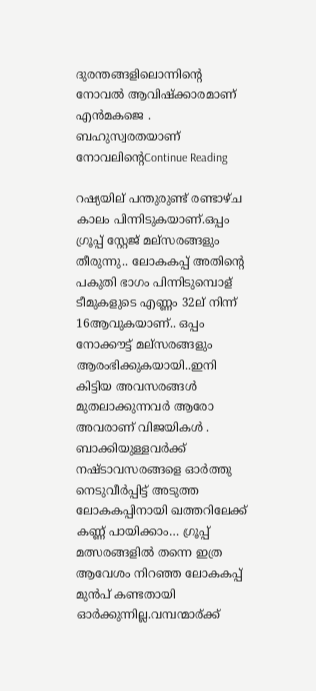ദുരന്തങ്ങളിലൊന്നിന്‍റെ നോവല്‍ ആവിഷ്ക്കാരമാണ് എന്‍മകജെ . ബഹുസ്വരതയാണ് നോവലിന്‍റെContinue Reading

റഷ്യയില് പന്തുരുണ്ട് രണ്ടാഴ്ച കാലം പിന്നിടുകയാണ്.ഒപ്പം ഗ്രൂപ്പ് സ്റ്റേജ് മല്സരങ്ങളും തീരുന്നു.. ലോകകപ്പ് അതിന്റെ പകുതി ഭാഗം പിന്നിടുമ്പൊള് ടീമുകളുടെ എണ്ണം 32ല് നിന്ന് 16ആവുകയാണ്.. ഒപ്പം നോക്കൗട്ട് മല്സരങ്ങളും ആരംഭിക്കുകയായി..ഇനി കിട്ടിയ അവസരങ്ങൾ മുതലാക്കുന്നവർ ആരോ അവരാണ് വിജയികൾ . ബാക്കിയുള്ളവർക്ക് നഷ്ടാവസരങ്ങളെ ഓർത്തു നെടുവീർപ്പിട്ട് അടുത്ത ലോകകപ്പിനായി ഖത്തറിലേക്ക് കണ്ണ് പായിക്കാം… ഗ്രൂപ്പ് മത്സരങ്ങളിൽ തന്നെ ഇത്ര ആവേശം നിറഞ്ഞ ലോകകപ്പ് മുൻപ് കണ്ടതായി ഓർക്കുന്നില്ല.വമ്പന്മാര്ക്ക്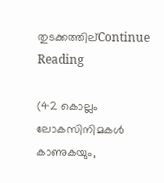തുടക്കത്തില്Continue Reading

(42 കൊല്ലം ലോകസിനിമകൾ കാണുകയും,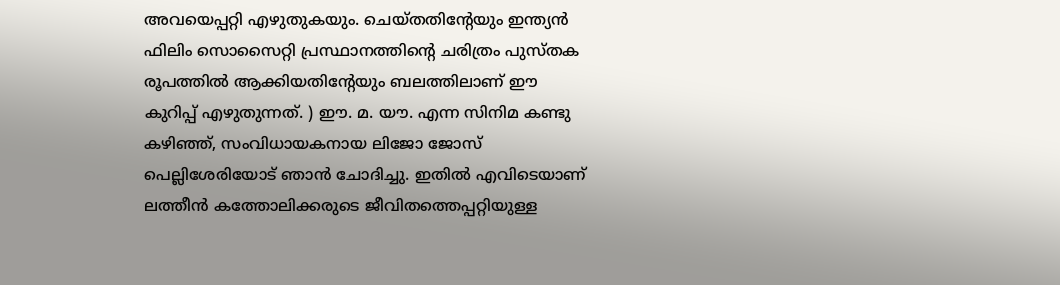അവയെപ്പറ്റി എഴുതുകയും. ചെയ്തതിന്‍റേയും ഇന്ത്യൻ ഫിലിം സൊസൈറ്റി പ്രസ്ഥാനത്തിന്‍റെ ചരിത്രം പുസ്തക രൂപത്തിൽ ആക്കിയതിന്‍റേയും ബലത്തിലാണ് ഈ കുറിപ്പ് എഴുതുന്നത്. ) ഈ. മ. യൗ. എന്ന സിനിമ കണ്ടു കഴിഞ്ഞ്, സംവിധായകനായ ലിജോ ജോസ് പെല്ലിശേരിയോട് ഞാന്‍ ചോദിച്ചു. ഇതിൽ എവിടെയാണ് ലത്തീൻ കത്തോലിക്കരുടെ ജീവിതത്തെപ്പറ്റിയുള്ള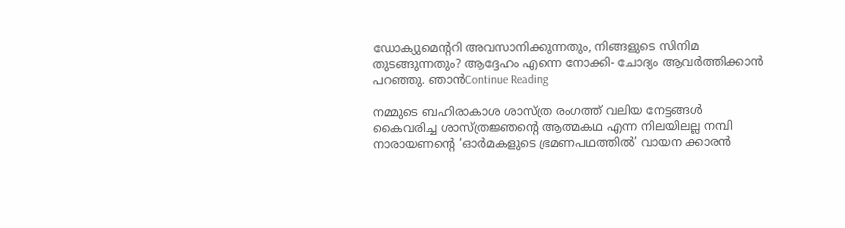ഡോക്യുമെന്‍ററി അവസാനിക്കുന്നതും, നിങ്ങളുടെ സിനിമ തുടങ്ങുന്നതും? ആദ്ദേഹം എന്നെ നോക്കി- ചോദ്യം ആവർത്തിക്കാൻ പറഞ്ഞു. ഞാൻContinue Reading

നമ്മുടെ ബഹിരാകാശ ശാസ്ത്ര രംഗത്ത് വലിയ നേട്ടങ്ങള്‍ കൈവരിച്ച ശാസ്ത്രജ്ഞന്‍റെ ആത്മകഥ എന്ന നിലയിലല്ല നമ്പി നാരായണന്‍റെ ‘ഓര്‍മകളുടെ ഭ്രമണപഥത്തില്‍’ വായന ക്കാരന്‍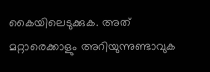കൈയിലെടുക്കുക. അത് മറ്റാരെക്കാളും അറിയുന്നുണ്ടാവുക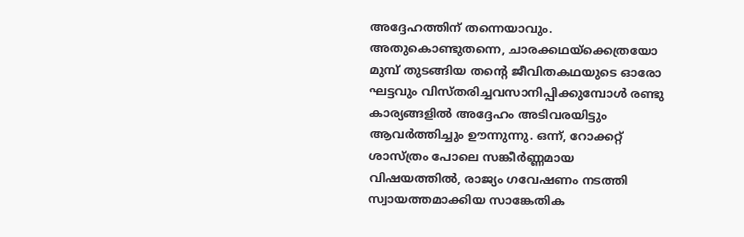അദ്ദേഹത്തിന് തന്നെയാവും. അതുകൊണ്ടുതന്നെ, ചാരക്കഥയ്ക്കെത്രയോ മുമ്പ് തുടങ്ങിയ തന്‍റെ ജീവിതകഥയുടെ ഓരോ ഘട്ടവും വിസ്തരിച്ചവസാനിപ്പിക്കുമ്പോള്‍ രണ്ടു കാര്യങ്ങളില്‍ അദ്ദേഹം അടിവരയിട്ടും ആവര്‍ത്തിച്ചും ഊന്നുന്നു. ഒന്ന്‍, റോക്കറ്റ് ശാസ്ത്രം പോലെ സങ്കീര്‍ണ്ണമായ വിഷയത്തില്‍, രാജ്യം ഗവേഷണം നടത്തി സ്വായത്തമാക്കിയ സാങ്കേതിക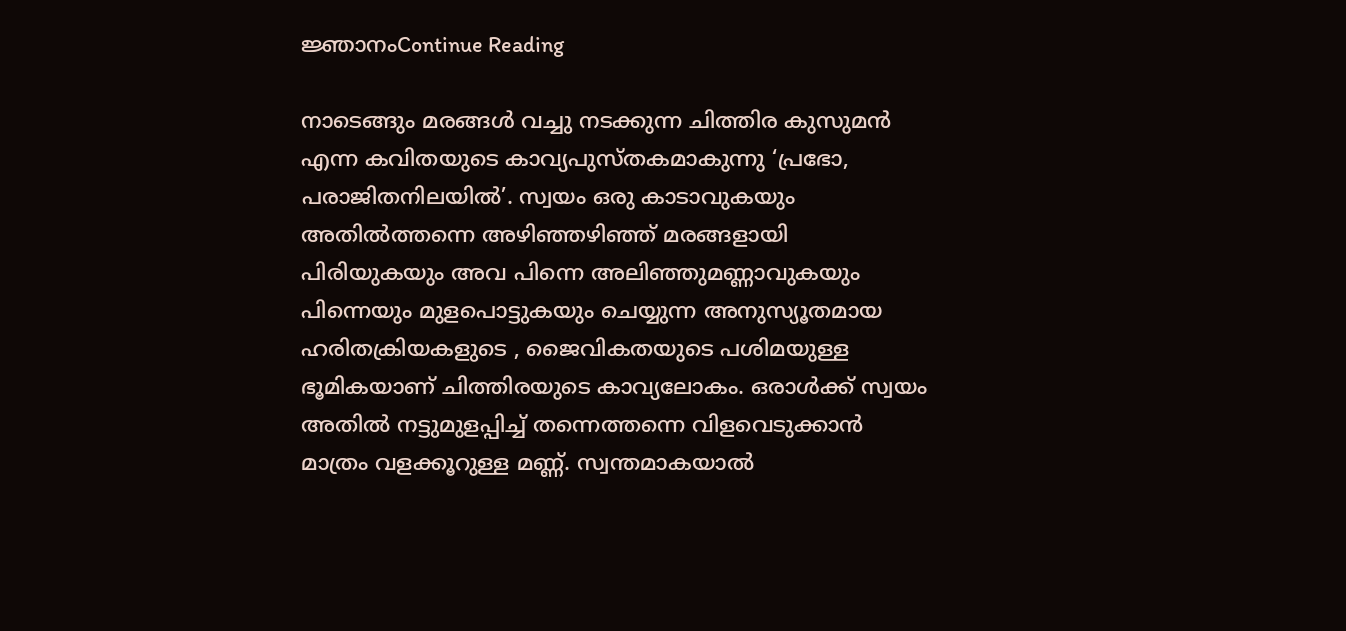ജ്ഞാനംContinue Reading

നാടെങ്ങും മരങ്ങൾ വച്ചു നടക്കുന്ന ചിത്തിര കുസുമൻ എന്ന കവിതയുടെ കാവ്യപുസ്തകമാകുന്നു ‘പ്രഭോ, പരാജിതനിലയിൽ’. സ്വയം ഒരു കാടാവുകയും അതിൽത്തന്നെ അഴിഞ്ഞഴിഞ്ഞ് മരങ്ങളായി പിരിയുകയും അവ പിന്നെ അലിഞ്ഞുമണ്ണാവുകയും പിന്നെയും മുളപൊട്ടുകയും ചെയ്യുന്ന അനുസ്യൂതമായ ഹരിതക്രിയകളുടെ , ജൈവികതയുടെ പശിമയുള്ള ഭൂമികയാണ് ചിത്തിരയുടെ കാവ്യലോകം. ഒരാൾക്ക് സ്വയം അതിൽ നട്ടുമുളപ്പിച്ച് തന്നെത്തന്നെ വിളവെടുക്കാൻ മാത്രം വളക്കൂറുള്ള മണ്ണ്. സ്വന്തമാകയാൽ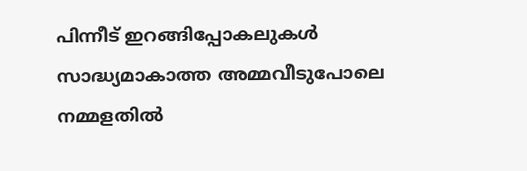പിന്നീട് ഇറങ്ങിപ്പോകലുകൾ സാദ്ധ്യമാകാത്ത അമ്മവീടുപോലെ നമ്മളതിൽ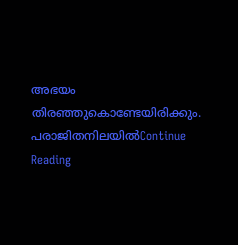അഭയം തിരഞ്ഞുകൊണ്ടേയിരിക്കും. പരാജിതനിലയിൽContinue Reading